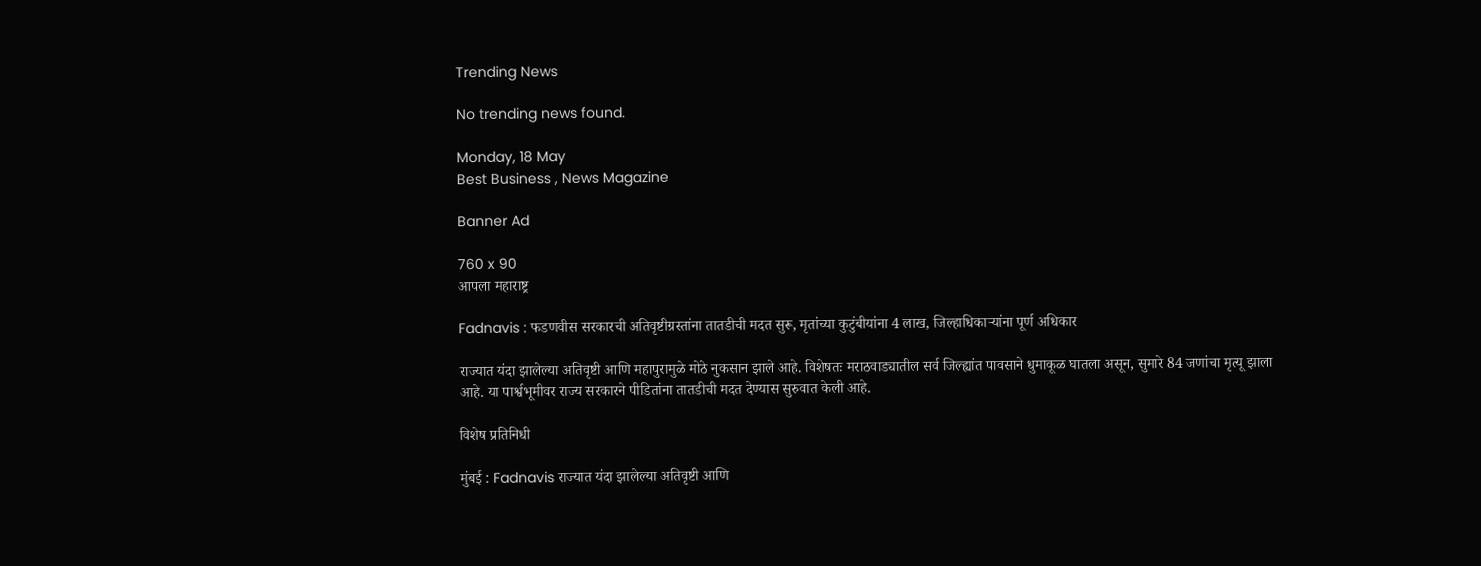Trending News

No trending news found.

Monday, 18 May
Best Business , News Magazine

Banner Ad

760 x 90
आपला महाराष्ट्र

Fadnavis : फडणवीस सरकारची अतिवृष्टीग्रस्तांना तातडीची मदत सुरू, मृतांच्या कुटुंबीयांना 4 लाख, जिल्हाधिकाऱ्यांना पूर्ण अधिकार

राज्यात यंदा झालेल्या अतिवृष्टी आणि महापुरामुळे मोठे नुकसान झाले आहे. विशेषतः मराठवाड्यातील सर्व जिल्ह्यांत पावसाने धुमाकूळ घातला असून, सुमारे 84 जणांचा मृत्यू झाला आहे. या पार्श्वभूमीवर राज्य सरकारने पीडितांना तातडीची मदत देण्यास सुरुवात केली आहे.

विशेष प्रतिनिधी

मुंबई : Fadnavis राज्यात यंदा झालेल्या अतिवृष्टी आणि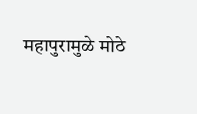महापुरामुळे मोठे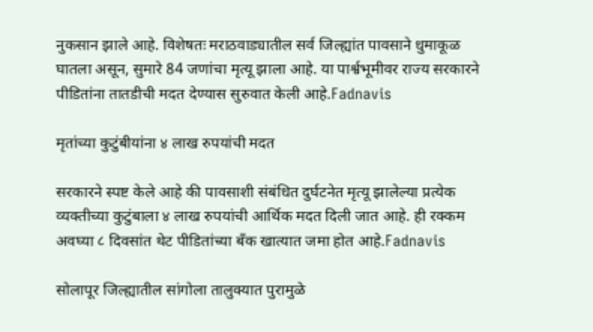नुकसान झाले आहे. विशेषतः मराठवाड्यातील सर्व जिल्ह्यांत पावसाने धुमाकूळ घातला असून, सुमारे 84 जणांचा मृत्यू झाला आहे. या पार्श्वभूमीवर राज्य सरकारने पीडितांना तातडीची मदत देण्यास सुरुवात केली आहे.Fadnavis

मृतांच्या कुटुंबीयांना ४ लाख रुपयांची मदत

सरकारने स्पष्ट केले आहे की पावसाशी संबंधित दुर्घटनेत मृत्यू झालेल्या प्रत्येक व्यक्तीच्या कुटुंबाला ४ लाख रुपयांची आर्थिक मदत दिली जात आहे. ही रक्कम अवघ्या ८ दिवसांत थेट पीडितांच्या बँक खात्यात जमा होत आहे.Fadnavis

सोलापूर जिल्ह्यातील सांगोला तालुक्यात पुरामुळे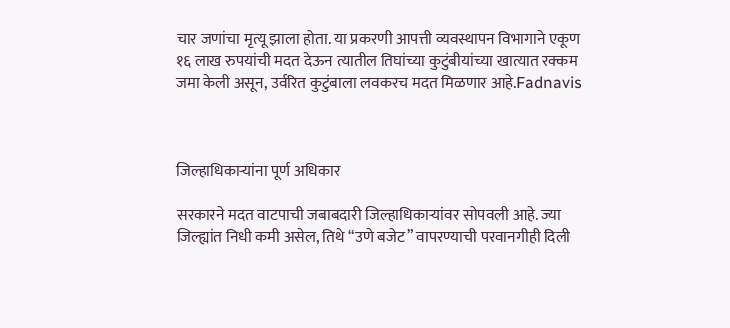चार जणांचा मृत्यू झाला होता. या प्रकरणी आपत्ती व्यवस्थापन विभागाने एकूण १६ लाख रुपयांची मदत देऊन त्यातील तिघांच्या कुटुंबीयांच्या खात्यात रक्कम जमा केली असून, उर्वरित कुटुंबाला लवकरच मदत मिळणार आहे.Fadnavis



जिल्हाधिकाऱ्यांना पूर्ण अधिकार

सरकारने मदत वाटपाची जबाबदारी जिल्हाधिकाऱ्यांवर सोपवली आहे. ज्या जिल्ह्यांत निधी कमी असेल, तिथे “उणे बजेट” वापरण्याची परवानगीही दिली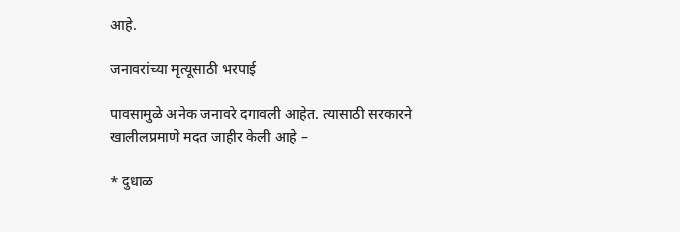आहे.

जनावरांच्या मृत्यूसाठी भरपाई

पावसामुळे अनेक जनावरे दगावली आहेत. त्यासाठी सरकारने खालीलप्रमाणे मदत जाहीर केली आहे –

* दुधाळ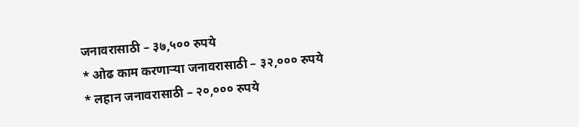जनावरासाठी – ३७,५०० रुपये
* ओढ काम करणाऱ्या जनावरासाठी – ३२,००० रुपये
* लहान जनावरासाठी – २०,००० रुपये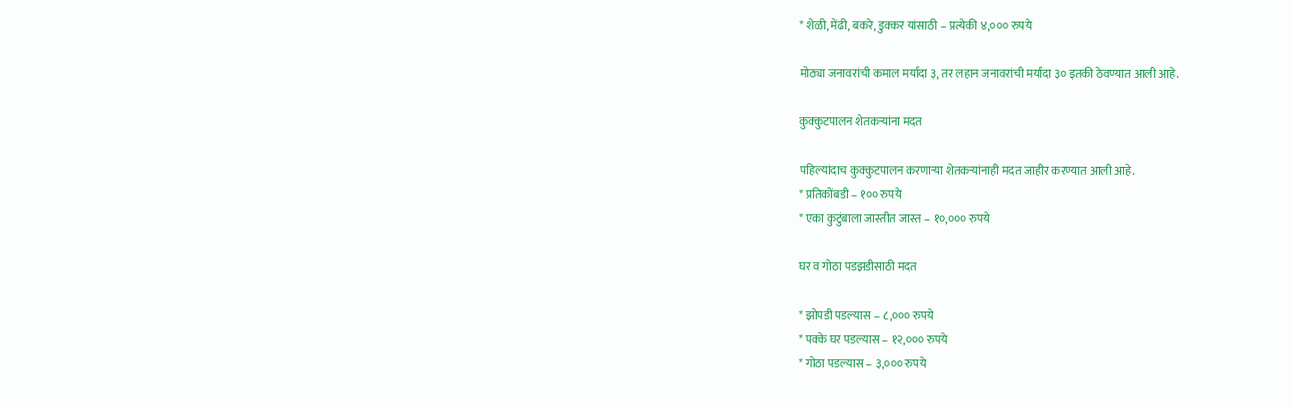* शेळी, मेंढी, बकरे, डुक्कर यांसाठी – प्रत्येकी ४,००० रुपये

मोठ्या जनावरांची कमाल मर्यादा ३, तर लहान जनावरांची मर्यादा ३० इतकी ठेवण्यात आली आहे.

कुक्कुटपालन शेतकऱ्यांना मदत

पहिल्यांदाच कुक्कुटपालन करणाऱ्या शेतकऱ्यांनाही मदत जाहीर करण्यात आली आहे.
* प्रतिकोंबडी – १०० रुपये
* एका कुटुंबाला जास्तीत जास्त – १०,००० रुपये

घर व गोठा पडझडीसाठी मदत

* झोपडी पडल्यास – ८,००० रुपये
* पक्के घर पडल्यास – १२,००० रुपये
* गोठा पडल्यास – ३,००० रुपये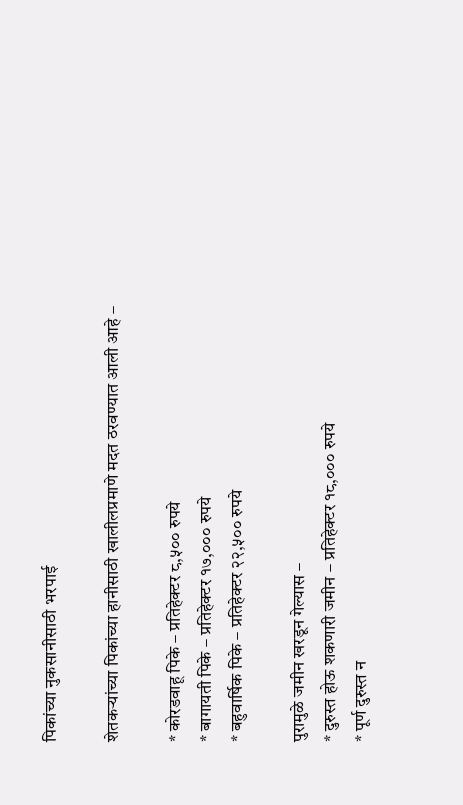पिकांच्या नुकसानीसाठी भरपाई

शेतकऱ्यांच्या पिकांच्या हानीसाठी खालीलप्रमाणे मदत ठरवण्यात आली आहे –

* कोरडवाहू पिके – प्रतिहेक्टर ८,५०० रुपये
* बागायती पिके – प्रतिहेक्टर १७,००० रुपये
* बहुवार्षिक पिके – प्रतिहेक्टर २२,५०० रुपये

पुरामुळे जमीन खरडून गेल्यास –
* दुरुस्त होऊ शकणारी जमीन – प्रतिहेक्टर १८,००० रुपये
* पूर्ण दुरुस्त न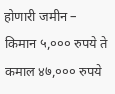होणारी जमीन – किमान ५,००० रुपये ते कमाल ४७,००० रुपये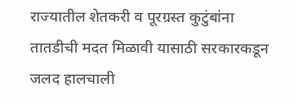राज्यातील शेतकरी व पूरग्रस्त कुटुंबांना तातडीची मदत मिळावी यासाठी सरकारकडून जलद हालचाली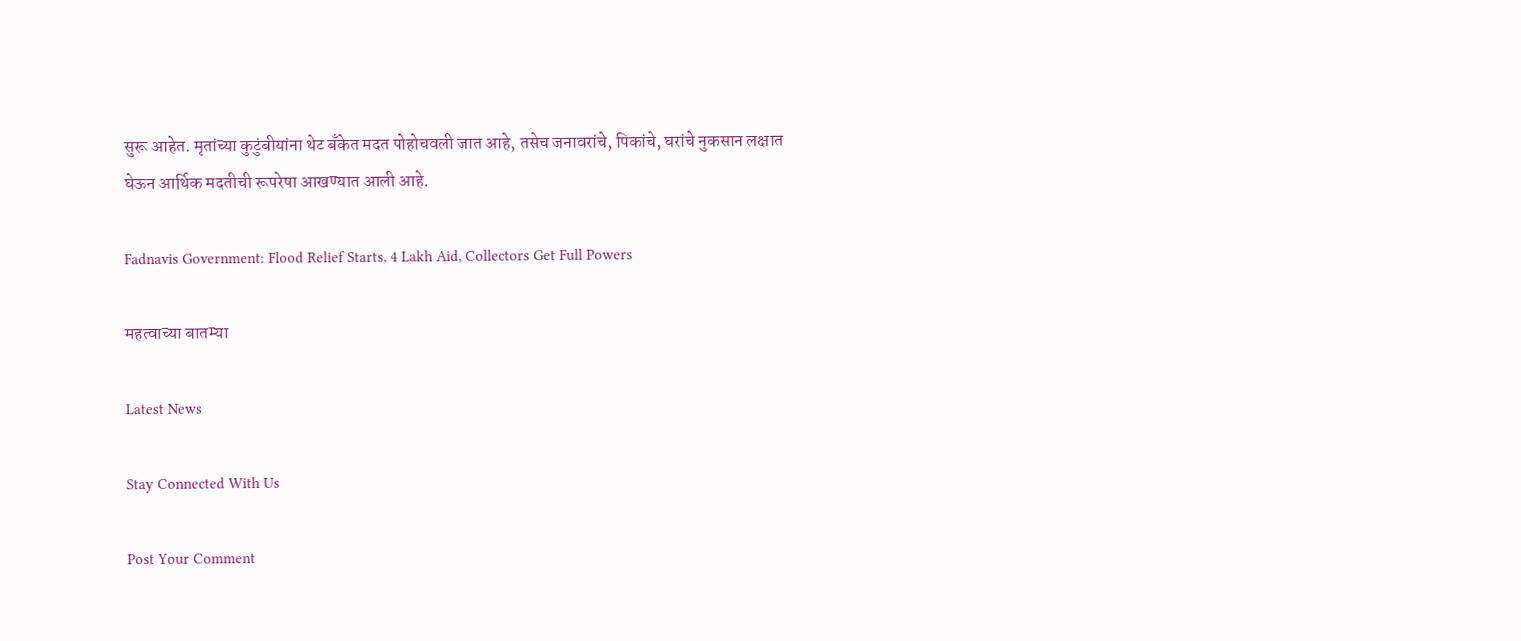सुरू आहेत. मृतांच्या कुटुंबीयांना थेट बँकेत मदत पोहोचवली जात आहे, तसेच जनावरांचे, पिकांचे, घरांचे नुकसान लक्षात घेऊन आर्थिक मदतीची रूपरेषा आखण्यात आली आहे.

Fadnavis Government: Flood Relief Starts, 4 Lakh Aid, Collectors Get Full Powers

महत्वाच्या बातम्या

Latest News

Stay Connected With Us

Post Your Comment